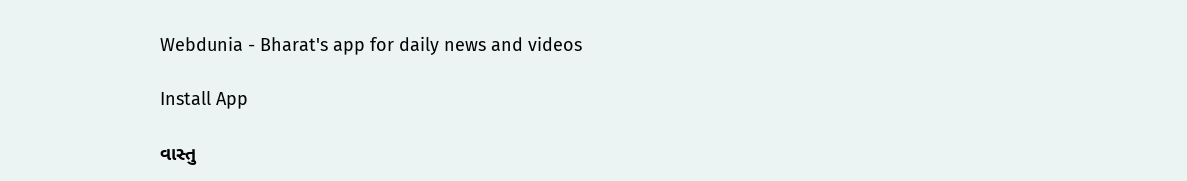Webdunia - Bharat's app for daily news and videos

Install App

વાસ્તુ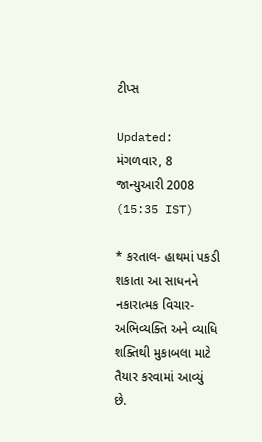ટીપ્સ

Updated: મંગળવાર, 8 જાન્યુઆરી 2008 (15:35 IST)

* કરતાલ- હાથમાં પકડી શકાતા આ સાધનને નકારાત્મક વિચાર-અભિવ્યક્તિ અને વ્યાધિ શક્તિથી મુકાબલા માટે તૈયાર કરવામાં આવ્યું છે.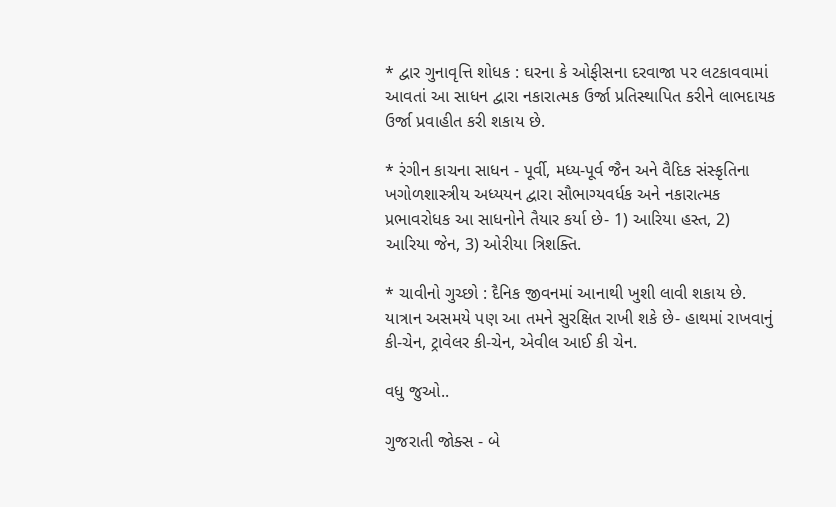* દ્વાર ગુનાવૃત્તિ શોધક : ઘરના કે ઓફીસના દરવાજા પર લટકાવવામાં આવતાં આ સાધન દ્વારા નકારાત્મક ઉર્જા પ્રતિસ્થાપિત કરીને લાભદાયક ઉર્જા પ્રવાહીત કરી શકાય છે.

* રંગીન કાચના સાધન - પૂર્વી, મધ્ય-પૂર્વ જૈન અને વૈદિક સંસ્કૃતિના ખગોળશાસ્ત્રીય અધ્યયન દ્વારા સૌભાગ્યવર્ધક અને નકારાત્મક પ્રભાવરોધક આ સાધનોને તૈયાર કર્યા છે- 1) આરિયા હસ્ત, 2) આરિયા જેન, 3) ઓરીયા ત્રિશક્તિ.

* ચાવીનો ગુચ્છો : દૈનિક જીવનમાં આનાથી ખુશી લાવી શકાય છે. યાત્રાન અસમયે પણ આ તમને સુરક્ષિત રાખી શકે છે- હાથમાં રાખવાનું કી-ચેન, ટ્રાવેલર કી-ચેન, એવીલ આઈ કી ચેન.

વધુ જુઓ..

ગુજરાતી જોક્સ - બે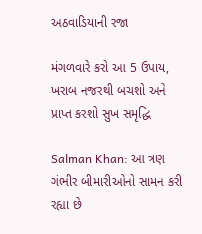અઠવાડિયાની રજા

મંગળવારે કરો આ 5 ઉપાય, ખરાબ નજરથી બચશો અને પ્રાપ્ત કરશો સુખ સમૃદ્ધિ

Salman Khan: આ ત્રણ ગંભીર બીમારીઓનો સામન કરી રહ્યા છે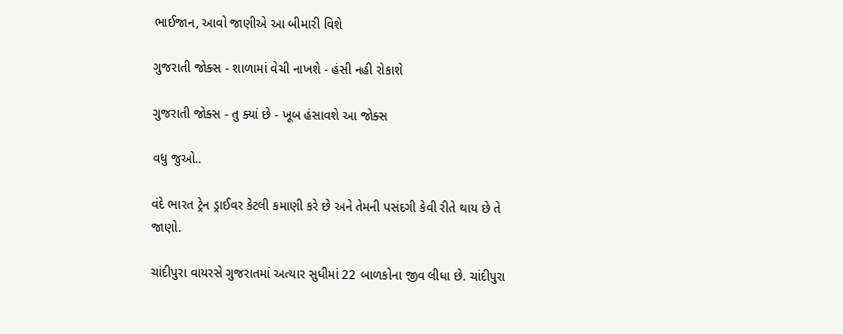ભાઈજાન, આવો જાણીએ આ બીમારી વિશે

ગુજરાતી જોક્સ - શાળામાં વેચી નાખશે - હંસી નહી રોકાશે

ગુજરાતી જોક્સ - તુ ક્યાં છે - ખૂબ હંસાવશે આ જોક્સ

વધુ જુઓ..

વંદે ભારત ટ્રેન ડ્રાઈવર કેટલી કમાણી કરે છે અને તેમની પસંદગી કેવી રીતે થાય છે તે જાણો.

ચાંદીપુરા વાયરસે ગુજરાતમાં અત્યાર સુધીમાં 22 બાળકોના જીવ લીધા છે. ચાંદીપુરા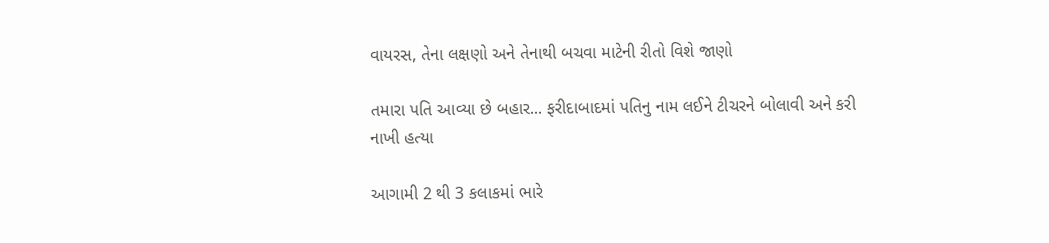વાયરસ, તેના લક્ષણો અને તેનાથી બચવા માટેની રીતો વિશે જાણો

તમારા પતિ આવ્યા છે બહાર... ફરીદાબાદમાં પતિનુ નામ લઈને ટીચરને બોલાવી અને કરી નાખી હત્યા

આગામી 2 થી 3 કલાકમાં ભારે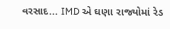વરસાદ... IMD એ ઘણા રાજ્યોમાં રેડ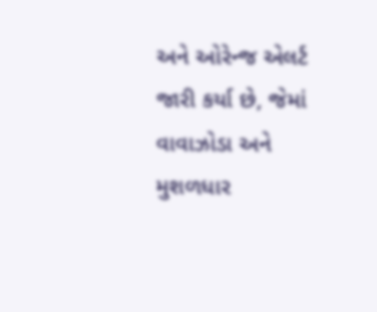અને ઓરેન્જ એલર્ટ જારી કર્યા છે, જેમાં વાવાઝોડા અને મુશળધાર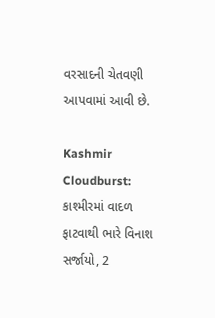વરસાદની ચેતવણી આપવામાં આવી છે.

Kashmir Cloudburst: કાશ્મીરમાં વાદળ ફાટવાથી ભારે વિનાશ સર્જાયો, 2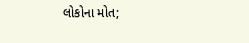લોકોના મોત;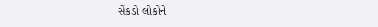સેંકડો લોકોને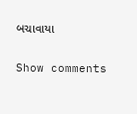બચાવાયા

Show comments